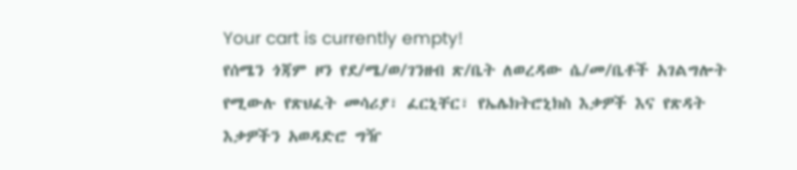Your cart is currently empty!
የሰሜን ጎጃም ዞን የደ/ሜ/ወ/ገንዘብ ጽ/ቤት ለወረዳው ሴ/መ/ቤቶች አገልግሎት የሚውሉ የጽህፈት መሳሪያ፣ ፈርኒቸር፣ የኤሌክትሮኒክስ እቃዎች እና የጽዳት እቃዎችን አወዳድሮ ግዥ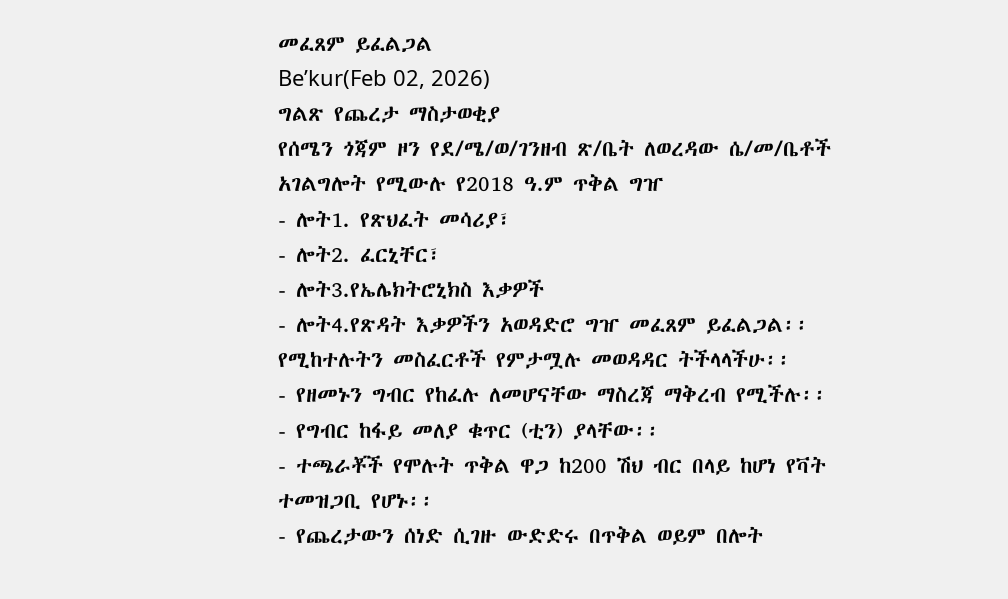መፈጸም ይፈልጋል
Be’kur(Feb 02, 2026)
ግልጽ የጨረታ ማስታወቂያ
የሰሜን ጎጃም ዞን የደ/ሜ/ወ/ገንዘብ ጽ/ቤት ለወረዳው ሴ/መ/ቤቶች አገልግሎት የሚውሉ የ2018 ዓ.ም ጥቅል ግዠ
- ሎት1. የጽህፈት መሳሪያ፣
- ሎት2. ፈርኒቸር፣
- ሎት3.የኤሌክትሮኒክስ እቃዎች
- ሎት4.የጽዳት እቃዎችን አወዳድሮ ግዠ መፈጸም ይፈልጋል፡፡
የሚከተሉትን መስፈርቶች የምታሟሉ መወዳዳር ትችላላችሁ፡፡
- የዘመኑን ግብር የከፈሉ ለመሆናቸው ማስረጃ ማቅረብ የሚችሉ፡፡
- የግብር ከፋይ መለያ ቁጥር (ቲን) ያላቸው፡፡
- ተጫራቾች የሞሉት ጥቅል ዋጋ ከ200 ሽህ ብር በላይ ከሆነ የቫት ተመዝጋቢ የሆኑ፡፡
- የጨረታውን ሰነድ ሲገዙ ውድድሩ በጥቅል ወይም በሎት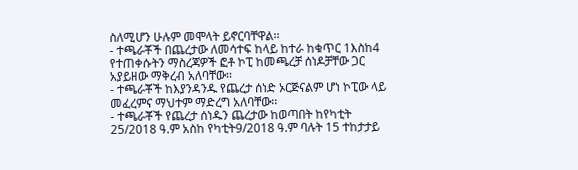ስለሚሆን ሁሉም መሞላት ይኖርባቸዋል፡፡
- ተጫራቾች በጨረታው ለመሳተፍ ከላይ ከተራ ከቁጥር 1እስከ4 የተጠቀሱትን ማስረጃዎች ፎቶ ኮፒ ከመጫረቻ ሰነዶቻቸው ጋር አያይዘው ማቅረብ አለባቸው፡፡
- ተጫራቾች ከእያንዳንዱ የጨረታ ሰነድ ኦርጅናልም ሆነ ኮፒው ላይ መፈረምና ማህተም ማድረግ አለባቸው፡፡
- ተጫራቾች የጨረታ ሰነዱን ጨረታው ከወጣበት ከየካቲት 25/2018 ዓ.ም አስከ የካቲት9/2018 ዓ.ም ባሉት 15 ተከታታይ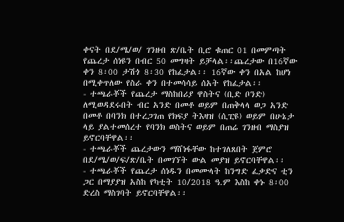ቀናት በደ/ሜ/ወ/ ገንዘብ ጽ/ቤት ቢሮ ቁጠር 01 በመምጣት የጨረታ ሰነዩን በብር 50 መግዛት ይቻላል፡፡ጨረታው በ16ኛው ቀን 8፡00 ታሽጎ 8፡30 የከፈታል፡፡ 16ኛው ቀን በአል ከሆነ በሚቀጥለው የስራ ቀን በተመሳሳይ ሰአት የከፈታል፡፡
- ተጫራቾች የጨረታ ማስከበሪያ ዋስትና (ቢድ ቦንድ) ለሚወዳደሩበት ብር አንድ በመቶ ወይም በጠቅላላ ወጋ አንድ በመቶ በባንክ በተረጋገጠ የክፍያ ትእዛዝ (ሲፒዩ) ወይም በሁኔታ ላይ ያልተመሰረተ የባንክ ወስትና ወይም በጠሬ ገንዘብ ማስያዝ ይኖርባቸዋል፡፡
- ተጫራቾች ጨረታውን ማሸነፋቸው ከተገለጸበት ጀምሮ በደ/ሜ/ወ/ፍ/ጽ/ቤት በመገኘት ውል መያዝ ይኖርባቸዋል፡፡
- ተጫራቾች የጨረታ ሰነዱን በመሙላት ከንግድ ፈቃድና ቲን ጋር በማያያዝ አስከ የካቲት 10/2018 ዓ.ም እስከ ቀኑ 8፡00 ድረስ ማስገባት ይኖርባቸዋል፡፡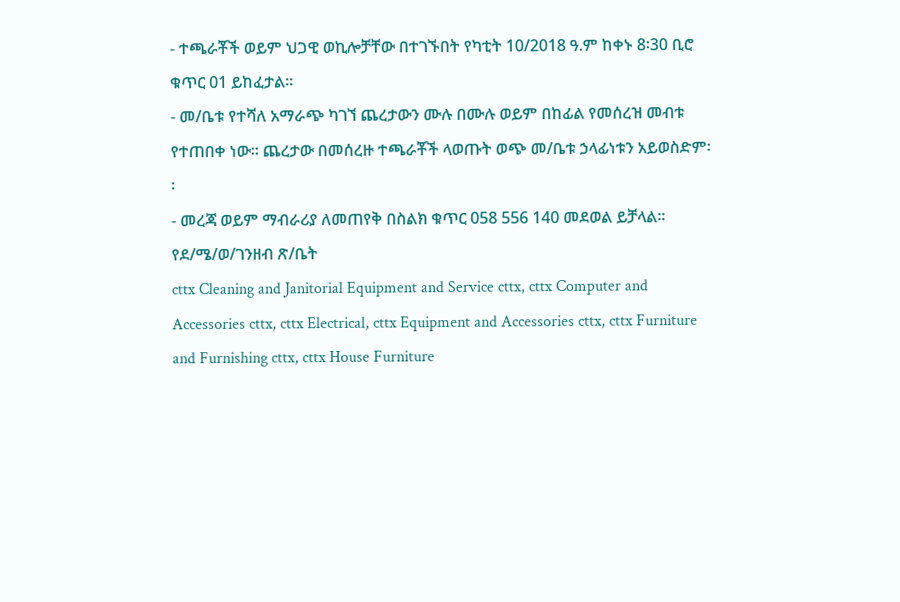- ተጫራቾች ወይም ህጋዊ ወኪሎቻቸው በተገኙበት የካቲት 10/2018 ዓ.ም ከቀኑ 8፡30 ቢሮ ቁጥር 01 ይከፈታል፡፡
- መ/ቤቱ የተሻለ አማራጭ ካገኘ ጨረታውን ሙሉ በሙሉ ወይም በከፊል የመሰረዝ መብቱ የተጠበቀ ነው፡፡ ጨረታው በመሰረዙ ተጫራቾች ላወጡት ወጭ መ/ቤቱ ኃላፊነቱን አይወስድም፡፡
- መረጃ ወይም ማብራሪያ ለመጠየቅ በስልክ ቁጥር 058 556 140 መደወል ይቻላል፡፡
የደ/ሜ/ወ/ገንዘብ ጽ/ቤት
cttx Cleaning and Janitorial Equipment and Service cttx, cttx Computer and Accessories cttx, cttx Electrical, cttx Equipment and Accessories cttx, cttx Furniture and Furnishing cttx, cttx House Furniture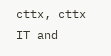cttx, cttx IT and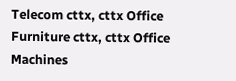Telecom cttx, cttx Office Furniture cttx, cttx Office Machines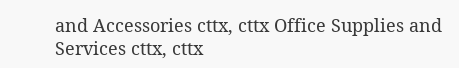and Accessories cttx, cttx Office Supplies and Services cttx, cttx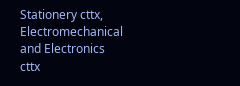Stationery cttx, Electromechanical and Electronics cttx